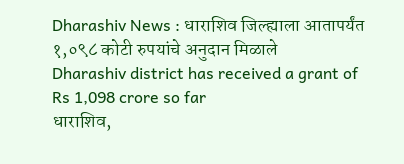Dharashiv News : धाराशिव जिल्ह्याला आतापर्यंत १,०९८ कोटी रुपयांचे अनुदान मिळाले
Dharashiv district has received a grant of Rs 1,098 crore so far
धाराशिव,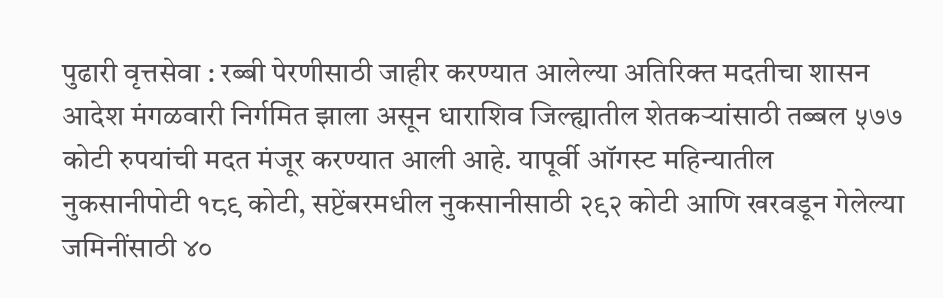पुढारी वृत्तसेवा : रब्बी पेरणीसाठी जाहीर करण्यात आलेल्या अतिरिक्त मदतीचा शासन आदेश मंगळवारी निर्गमित झाला असून धाराशिव जिल्ह्यातील शेतकऱ्यांसाठी तब्बल ५७७ कोटी रुपयांची मदत मंजूर करण्यात आली आहे. यापूर्वी ऑगस्ट महिन्यातील नुकसानीपोटी १८९ कोटी, सप्टेंबरमधील नुकसानीसाठी २९२ कोटी आणि खरवडून गेलेल्या जमिनींसाठी ४०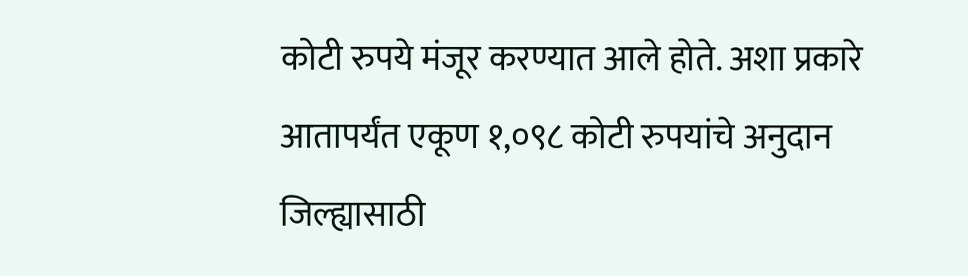कोटी रुपये मंजूर करण्यात आले होते. अशा प्रकारे आतापर्यंत एकूण १,०९८ कोटी रुपयांचे अनुदान जिल्ह्यासाठी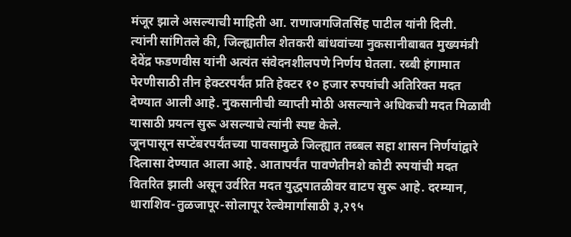मंजूर झाले असल्याची माहिती आ. राणाजगजितसिंह पाटील यांनी दिली.
त्यांनी सांगितले की, जिल्ह्यातील शेतकरी बांधवांच्या नुकसानीबाबत मुख्यमंत्री देवेंद्र फडणवीस यांनी अत्यंत संवेदनशीलपणे निर्णय घेतला. रब्बी हंगामात पेरणीसाठी तीन हेक्टरपर्यंत प्रति हेक्टर १० हजार रुपयांची अतिरिक्त मदत देण्यात आली आहे. नुकसानीची व्याप्ती मोठी असल्याने अधिकची मदत मिळावी यासाठी प्रयत्न सुरू असल्याचे त्यांनी स्पष्ट केले.
जूनपासून सप्टेंबरपर्यंतच्या पावसामुळे जिल्ह्यात तब्बल सहा शासन निर्णयांद्वारे दिलासा देण्यात आला आहे. आतापर्यंत पावणेतीनशे कोटी रुपयांची मदत वितरित झाली असून उर्वरित मदत युद्धपातळीवर वाटप सुरू आहे. दरम्यान, धाराशिव-तुळजापूर-सोलापूर रेल्वेमार्गासाठी ३,२९५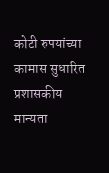कोटी रुपयांच्या कामास सुधारित प्रशासकीय मान्यता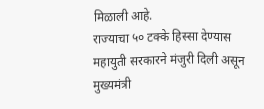मिळाली आहे.
राज्याचा ५० टक्के हिस्सा देण्यास महायुती सरकारने मंजुरी दिली असून मुख्यमंत्री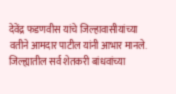देवेंद्र फडणवीस यांचे जिल्हावासीयांच्या वतीने आमदार पाटील यांनी आभार मानले. जिल्ह्यातील सर्व शेतकरी बांधवांच्या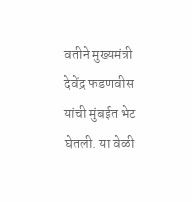वतीने मुख्यमंत्री देवेंद्र फडणवीस यांची मुंबईत भेट घेतली. या वेळी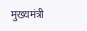मुख्यमंत्री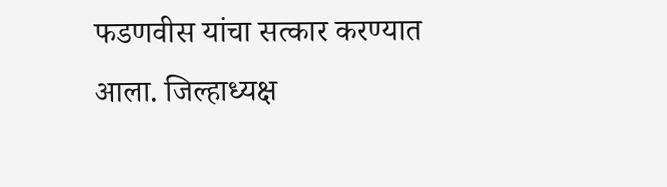फडणवीस यांचा सत्कार करण्यात आला. जिल्हाध्यक्ष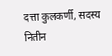दत्ता कुलकर्णी, सदस्य नितीन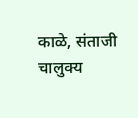काळे, संताजी चालुक्य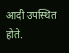आदी उपस्थित होते.